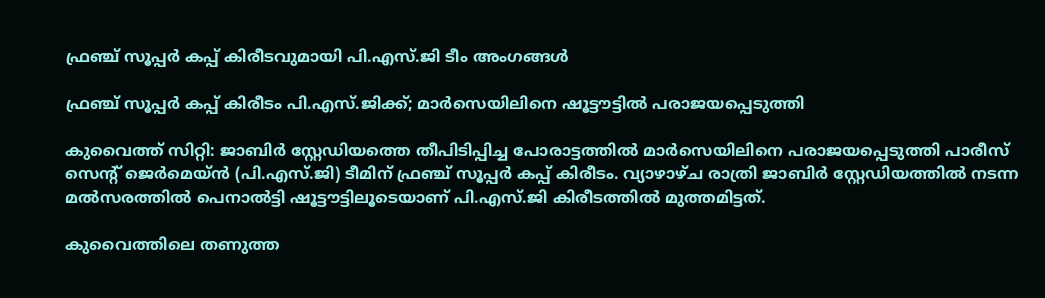ഫ്രഞ്ച് സൂപ്പർ കപ്പ് കിരീടവുമായി പി.എസ്.ജി ടീം അംഗങ്ങൾ

ഫ്രഞ്ച് സൂപ്പർ കപ്പ് കിരീടം പി.എസ്.ജിക്ക്; മാർസെയിലിനെ ഷൂട്ടൗട്ടിൽ പരാജയപ്പെടുത്തി

കുവൈത്ത് സിറ്റി: ജാബിർ സ്റ്റേഡിയത്തെ തീപിടിപ്പിച്ച പോരാട്ടത്തിൽ മാർസെയിലിനെ പരാജയപ്പെടുത്തി പാരീസ് സെന്റ് ജെർമെയ്ൻ (പി.എസ്.ജി) ടീമിന് ഫ്രഞ്ച് സൂപ്പർ കപ്പ് കിരീടം. വ്യാഴാഴ്ച രാത്രി ജാബിർ സ്റ്റേഡിയത്തിൽ നടന്ന മൽസരത്തിൽ പെനാൽട്ടി ഷൂട്ടൗട്ടിലൂടെയാണ് പി.എസ്.ജി കിരീടത്തിൽ മുത്തമിട്ടത്.

കുവൈത്തിലെ തണുത്ത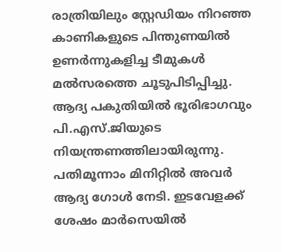രാത്രിയിലും സ്റ്റേഡിയം നിറഞ്ഞ കാണികളുടെ പിന്തുണയിൽ ഉണർന്നുകളിച്ച ടീമുകൾ മൽസരത്തെ ചൂടുപിടിപ്പിച്ചു. ആദ്യ പകുതിയിൽ ഭൂരിഭാഗവും പി‌.എസ്‌.ജിയുടെ നിയന്ത്രണത്തിലായിരുന്നു. പതിമൂന്നാം മിനിറ്റിൽ അവർ ആദ്യ ഗോൾ നേടി. ഇടവേളക്ക് ശേഷം മാർസെയിൽ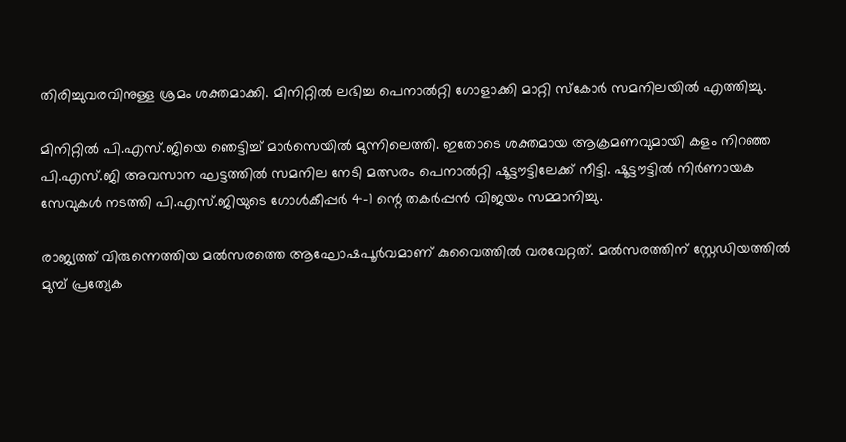തിരിച്ചുവരവിനുള്ള ശ്രമം ശക്തമാക്കി. മിനിറ്റിൽ ലഭിച്ച പെനാൽറ്റി ഗോളാക്കി മാറ്റി സ്കോർ സമനിലയിൽ എത്തിച്ചു.

മിനിറ്റിൽ പി.എസ്.ജിയെ ഞെട്ടിച്ച് മാർസെയിൽ മുന്നിലെത്തി. ഇതോടെ ശക്തമായ ആക്രമണവുമായി കളം നിറഞ്ഞ പി.എസ്.ജി അവസാന ഘട്ടത്തിൽ സമനില നേടി മത്സരം പെനാൽറ്റി ഷൂട്ടൗട്ടിലേക്ക് നീട്ടി. ഷൂട്ടൗട്ടിൽ നിർണായക സേവുകൾ നടത്തി പി.എസ്.ജിയുടെ ഗോൾകീപ്പർ 4-1 ന്റെ തകർപ്പൻ വിജയം സമ്മാനിച്ചു.

രാജ്യത്ത് വിരുന്നെത്തിയ മൽസരത്തെ ആഘോഷപൂർവമാണ് കുവൈത്തിൽ വരവേറ്റത്. മൽസരത്തിന് സ്റ്റേഡിയത്തിൽ മുമ്പ് പ്രത്യേക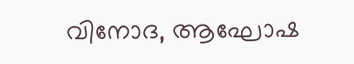വിനോദ, ആഘോഷ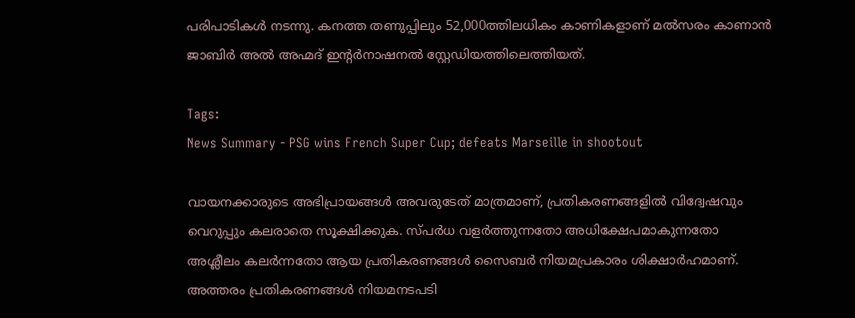പരിപാടികൾ നടന്നു. കനത്ത തണുപ്പിലും 52,000ത്തിലധികം കാണികളാണ് മൽസരം കാണാൻ ജാബിർ അൽ അഹ്മദ് ഇന്റർനാഷനൽ സ്റ്റേഡിയത്തിലെത്തിയത്.

Tags:
News Summary - PSG wins French Super Cup; defeats Marseille in shootout

വായനക്കാരുടെ അഭിപ്രായങ്ങള്‍ അവരുടേത് മാത്രമാണ്, പ്രതികരണങ്ങളിൽ വിദ്വേഷവും വെറുപ്പും കലരാതെ സൂക്ഷിക്കുക. സ്പർധ വളർത്തുന്നതോ അധിക്ഷേപമാകുന്നതോ അശ്ലീലം കലർന്നതോ ആയ പ്രതികരണങ്ങൾ സൈബർ നിയമപ്രകാരം ശിക്ഷാർഹമാണ്. അത്തരം പ്രതികരണങ്ങൾ നിയമനടപടി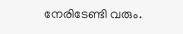നേരിടേണ്ടി വരും.